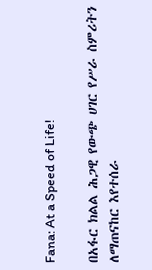Fana: At a Speed of Life!

በአፋር ክልል ሕጋዊ የውጭ ሀገር የሥራ ስምሪትን ለማጠናከር እየተሰራ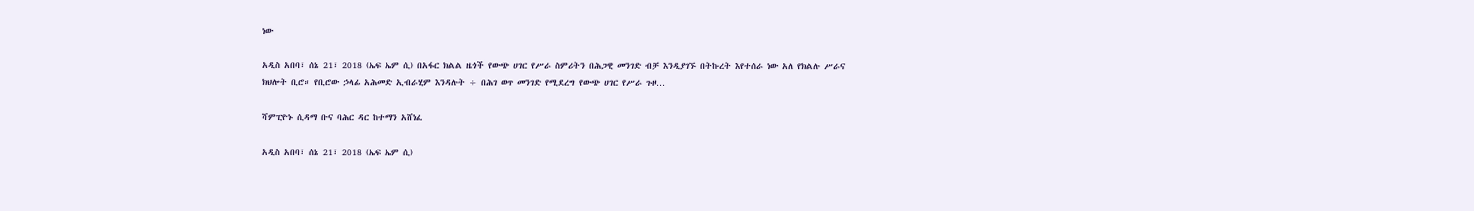ነው

አዲስ አበባ፣ ሰኔ 21፣ 2018 (ኤፍ ኤም ሲ) በአፋር ክልል ዜጎች የውጭ ሀገር የሥራ ስምሪትን በሕጋዊ መንገድ ብቻ እንዲያገኙ በትኩረት እየተሰራ ነው አለ የክልሉ ሥራና ክህሎት ቢሮ። የቢሮው ኃላፊ አሕመድ ኢብራሂም እንዳሉት ÷ በሕገ ወጥ መንገድ የሚደረግ የውጭ ሀገር የሥራ ጉዞ…

ሻምፒዮኑ ሲዳማ ቡና ባሕር ዳር ከተማን አሸነፈ

አዲስ አበባ፣ ሰኔ 21፣ 2018 (ኤፍ ኤም ሲ)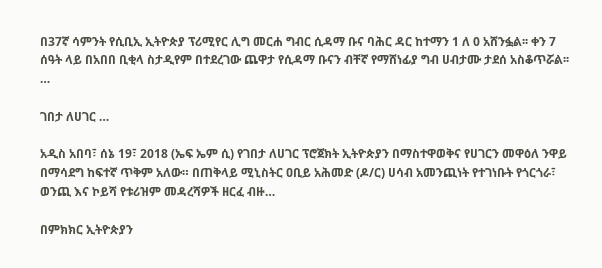በ37ኛ ሳምንት የሲቢኢ ኢትዮጵያ ፕሪሚየር ሊግ መርሐ ግብር ሲዳማ ቡና ባሕር ዳር ከተማን 1 ለ 0 አሸንፏል፡፡ ቀን 7 ሰዓት ላይ በአበበ ቢቂላ ስታዲየም በተደረገው ጨዋታ የሲዳማ ቡናን ብቸኛ የማሸነፊያ ግብ ሀብታሙ ታደሰ አስቆጥሯል፡፡…

ገበታ ለሀገር …

አዲስ አበባ፣ ሰኔ 19፣ 2018 (ኤፍ ኤም ሲ) የገበታ ለሀገር ፕሮጀክት ኢትዮጵያን በማስተዋወቅና የሀገርን መዋዕለ ንዋይ በማሳደግ ከፍተኛ ጥቅም አለው። በጠቅላይ ሚኒስትር ዐቢይ አሕመድ (ዶ/ር) ሀሳብ አመንጪነት የተገነቡት የጎርጎራ፣ ወንጪ እና ኮይሻ የቱሪዝም መዳረሻዎች ዘርፈ ብዙ…

በምክክር ኢትዮጵያን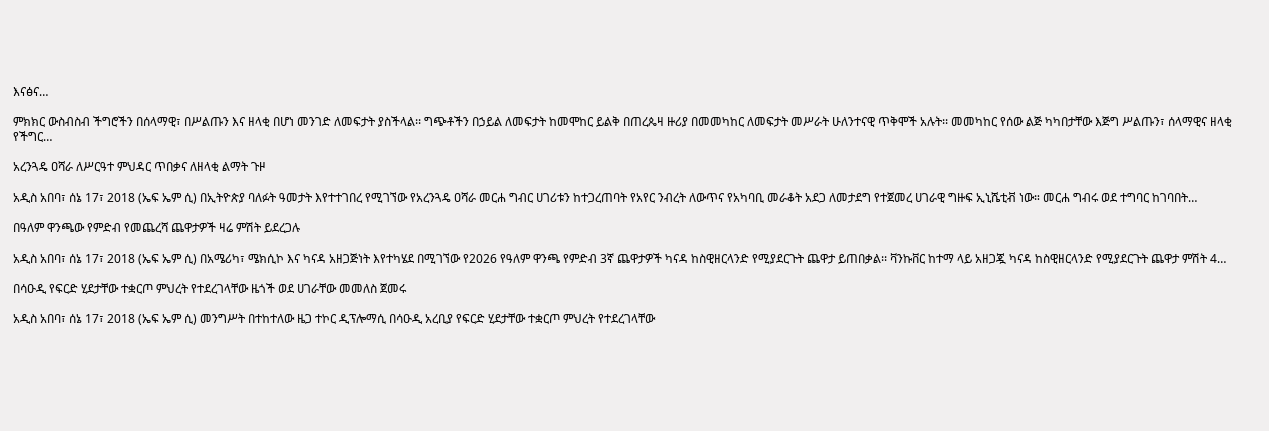እናፅና…

ምክክር ውስብስብ ችግሮችን በሰላማዊ፣ በሥልጡን እና ዘላቂ በሆነ መንገድ ለመፍታት ያስችላል፡፡ ግጭቶችን በኃይል ለመፍታት ከመሞከር ይልቅ በጠረጴዛ ዙሪያ በመመካከር ለመፍታት መሥራት ሁለንተናዊ ጥቅሞች አሉት፡፡ መመካከር የሰው ልጅ ካካበታቸው እጅግ ሥልጡን፣ ሰላማዊና ዘላቂ የችግር…

አረንጓዴ ዐሻራ ለሥርዓተ ምህዳር ጥበቃና ለዘላቂ ልማት ጉዞ

አዲስ አበባ፣ ሰኔ 17፣ 2018 (ኤፍ ኤም ሲ) በኢትዮጵያ ባለፉት ዓመታት እየተተገበረ የሚገኘው የአረንጓዴ ዐሻራ መርሐ ግብር ሀገሪቱን ከተጋረጠባት የአየር ንብረት ለውጥና የአካባቢ መራቆት አደጋ ለመታደግ የተጀመረ ሀገራዊ ግዙፍ ኢኒሼቲቭ ነው። መርሐ ግብሩ ወደ ተግባር ከገባበት…

በዓለም ዋንጫው የምድብ የመጨረሻ ጨዋታዎች ዛሬ ምሽት ይደረጋሉ

አዲስ አበባ፣ ሰኔ 17፣ 2018 (ኤፍ ኤም ሲ) በአሜሪካ፣ ሜክሲኮ እና ካናዳ አዘጋጅነት እየተካሄደ በሚገኘው የ2026 የዓለም ዋንጫ የምድብ 3ኛ ጨዋታዎች ካናዳ ከስዊዘርላንድ የሚያደርጉት ጨዋታ ይጠበቃል፡፡ ቫንኩቨር ከተማ ላይ አዘጋጇ ካናዳ ከስዊዘርላንድ የሚያደርጉት ጨዋታ ምሽት 4…

በሳዑዲ የፍርድ ሂደታቸው ተቋርጦ ምህረት የተደረገላቸው ዜጎች ወደ ሀገራቸው መመለስ ጀመሩ

አዲስ አበባ፣ ሰኔ 17፣ 2018 (ኤፍ ኤም ሲ) መንግሥት በተከተለው ዜጋ ተኮር ዲፕሎማሲ በሳዑዲ አረቢያ የፍርድ ሂደታቸው ተቋርጦ ምህረት የተደረገላቸው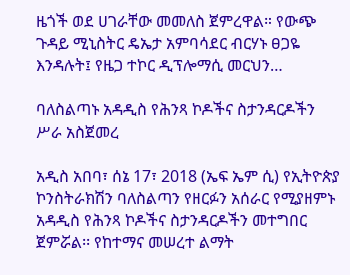ዜጎች ወደ ሀገራቸው መመለስ ጀምረዋል። የውጭ ጉዳይ ሚኒስትር ዴኤታ አምባሳደር ብርሃኑ ፀጋዬ እንዳሉት፤ የዜጋ ተኮር ዲፕሎማሲ መርህን…

ባለስልጣኑ አዳዲስ የሕንጻ ኮዶችና ስታንዳርዶችን ሥራ አስጀመረ

አዲስ አበባ፣ ሰኔ 17፣ 2018 (ኤፍ ኤም ሲ) የኢትዮጵያ ኮንስትራክሽን ባለስልጣን የዘርፉን አሰራር የሚያዘምኑ አዳዲስ የሕንጻ ኮዶችና ስታንዳርዶችን መተግበር ጀምሯል፡፡ የከተማና መሠረተ ልማት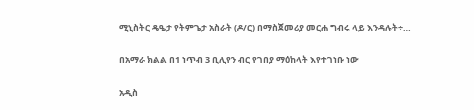ሚኒስትር ዴዔታ የትምጌታ አስራት (ዶ/ር) በማስጀመሪያ መርሐ ግብሩ ላይ እንዳሉት÷…

በአማራ ክልል በ1 ነጥብ 3 ቢሊየን ብር የገበያ ማዕከላት እየተገነቡ ነው

አዲስ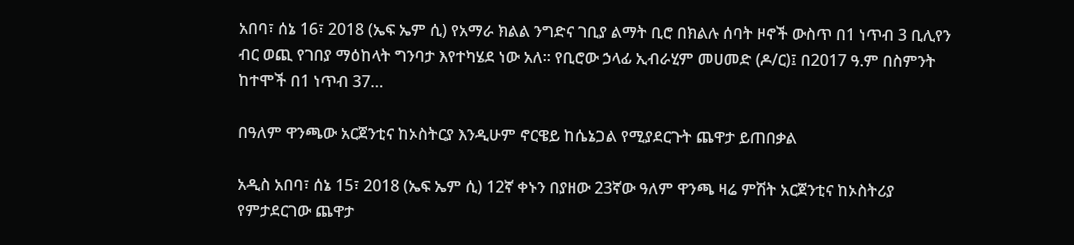አበባ፣ ሰኔ 16፣ 2018 (ኤፍ ኤም ሲ) የአማራ ክልል ንግድና ገቢያ ልማት ቢሮ በክልሉ ሰባት ዞኖች ውስጥ በ1 ነጥብ 3 ቢሊየን ብር ወጪ የገበያ ማዕከላት ግንባታ እየተካሄደ ነው አለ። የቢሮው ኃላፊ ኢብራሂም መሀመድ (ዶ/ር)፤ በ2017 ዓ.ም በስምንት ከተሞች በ1 ነጥብ 37…

በዓለም ዋንጫው አርጀንቲና ከኦስትርያ እንዲሁም ኖርዌይ ከሴኔጋል የሚያደርጉት ጨዋታ ይጠበቃል

አዲስ አበባ፣ ሰኔ 15፣ 2018 (ኤፍ ኤም ሲ) 12ኛ ቀኑን በያዘው 23ኛው ዓለም ዋንጫ ዛሬ ምሽት አርጀንቲና ከኦስትሪያ የምታደርገው ጨዋታ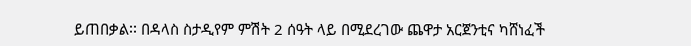ይጠበቃል፡፡ በዳላስ ስታዲየም ምሽት 2 ሰዓት ላይ በሚደረገው ጨዋታ አርጀንቲና ካሸነፈች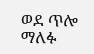ወደ ጥሎ ማለፉ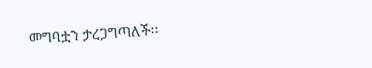መግባቷን ታረጋግጣለች፡፡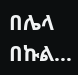በሌላ በኩል…